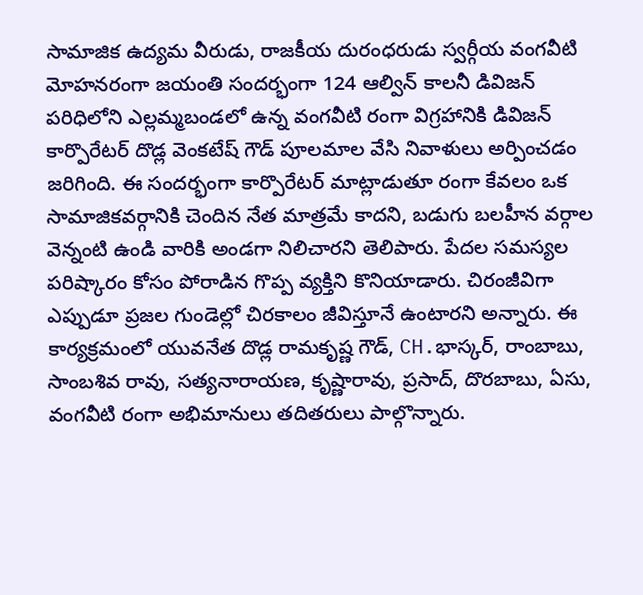సామాజిక ఉద్యమ వీరుడు, రాజకీయ దురంధరుడు స్వర్గీయ వంగవీటి మోహనరంగా జయంతి సందర్భంగా 124 ఆల్విన్ కాలనీ డివిజన్ పరిధిలోని ఎల్లమ్మబండలో ఉన్న వంగవీటి రంగా విగ్రహానికి డివిజన్ కార్పొరేటర్ దొడ్ల వెంకటేష్ గౌడ్ పూలమాల వేసి నివాళులు అర్పించడం జరిగింది. ఈ సందర్భంగా కార్పొరేటర్ మాట్లాడుతూ రంగా కేవలం ఒక సామాజికవర్గానికి చెందిన నేత మాత్రమే కాదని, బడుగు బలహీన వర్గాల వెన్నంటి ఉండి వారికి అండగా నిలిచారని తెలిపారు. పేదల సమస్యల పరిష్కారం కోసం పోరాడిన గొప్ప వ్యక్తిని కొనియాడారు. చిరంజీవిగా ఎప్పుడూ ప్రజల గుండెల్లో చిరకాలం జీవిస్తూనే ఉంటారని అన్నారు. ఈ కార్యక్రమంలో యువనేత దొడ్ల రామకృష్ణ గౌడ్, CH.భాస్కర్, రాంబాబు, సాంబశివ రావు, సత్యనారాయణ, కృష్ణారావు, ప్రసాద్, దొరబాబు, ఏసు, వంగవీటి రంగా అభిమానులు తదితరులు పాల్గొన్నారు.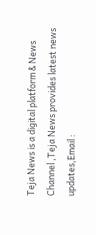Teja News is a digital platform & News Channel ,Teja News provides latest news updates,Email :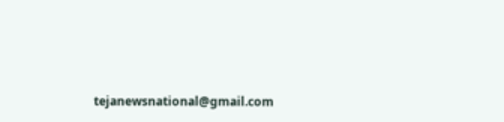tejanewsnational@gmail.com